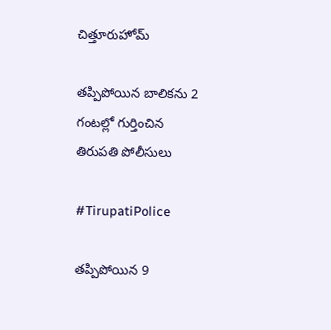చిత్తూరుహోమ్

తప్పిపోయిన బాలికను 2 గంటల్లో గుర్తించిన తిరుపతి పోలీసులు

#TirupatiPolice

తప్పిపోయిన 9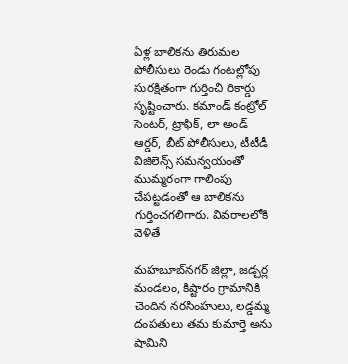ఏళ్ల బాలికను తిరుమల పోలీసులు రెండు గంటల్లోపు సురక్షితంగా గుర్తించి రికార్డు సృష్టించారు. కమాండ్ కంట్రోల్ సెంటర్, ట్రాఫిక్, లా అండ్ ఆర్డర్, బీట్ పోలీసులు, టీటీడీ విజిలెన్స్ సమన్వయంతో ముమ్మరంగా గాలింపు చేపట్టడంతో ఆ బాలికను గుర్తించగలిగారు. వివరాలలోకి వెళితే

మహబూబ్‌నగర్ జిల్లా, జడ్చర్ల మండలం, కిష్టారం గ్రామానికి చెందిన నరసింహులు, లడ్డమ్మ దంపతులు తమ కుమార్తె అను షామిని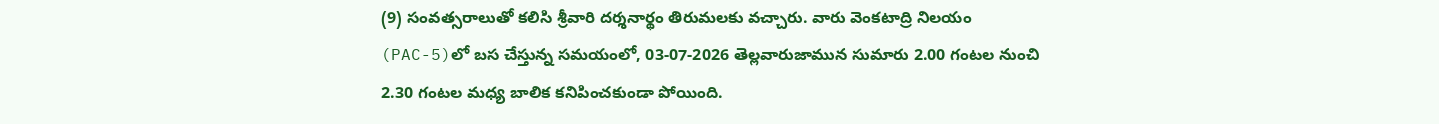(9) సంవత్సరాలుతో కలిసి శ్రీవారి దర్శనార్థం తిరుమలకు వచ్చారు. వారు వెంకటాద్రి నిలయం (PAC-5)లో బస చేస్తున్న సమయంలో, 03-07-2026 తెల్లవారుజామున సుమారు 2.00 గంటల నుంచి 2.30 గంటల మధ్య బాలిక కనిపించకుండా పోయింది.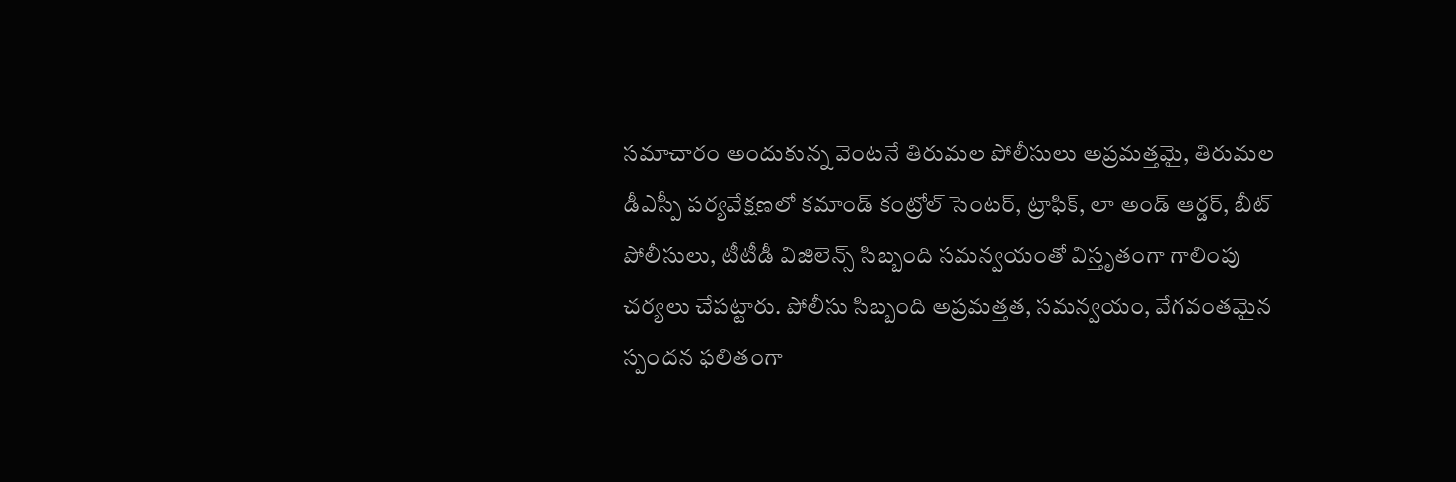సమాచారం అందుకున్న వెంటనే తిరుమల పోలీసులు అప్రమత్తమై, తిరుమల డీఎస్పీ పర్యవేక్షణలో కమాండ్ కంట్రోల్ సెంటర్, ట్రాఫిక్, లా అండ్ ఆర్డర్, బీట్ పోలీసులు, టీటీడీ విజిలెన్స్ సిబ్బంది సమన్వయంతో విస్తృతంగా గాలింపు చర్యలు చేపట్టారు. పోలీసు సిబ్బంది అప్రమత్తత, సమన్వయం, వేగవంతమైన స్పందన ఫలితంగా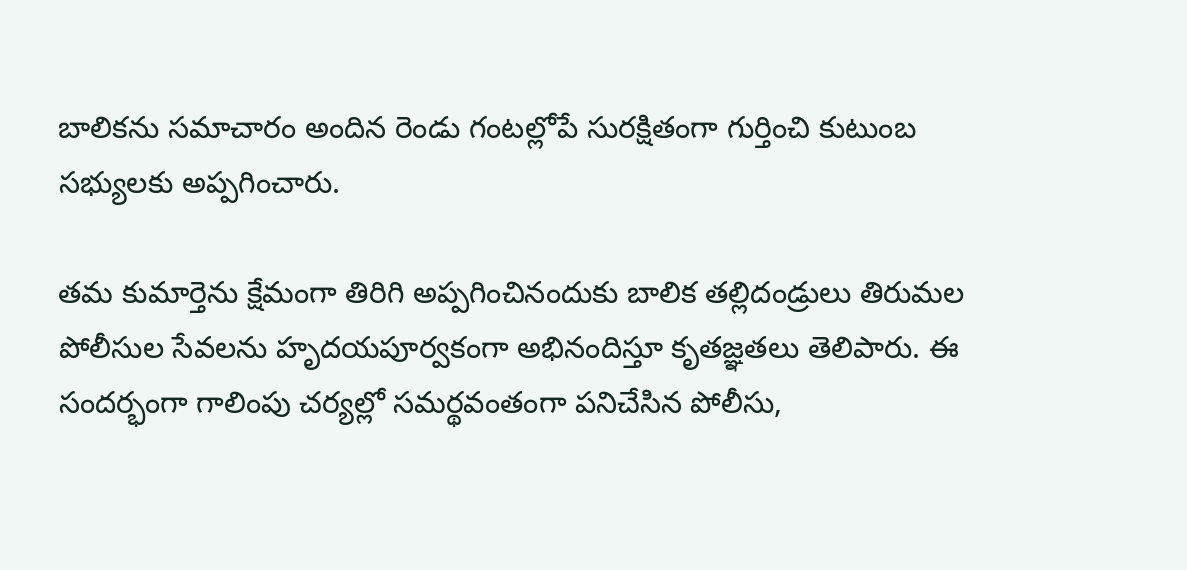బాలికను సమాచారం అందిన రెండు గంటల్లోపే సురక్షితంగా గుర్తించి కుటుంబ సభ్యులకు అప్పగించారు.

తమ కుమార్తెను క్షేమంగా తిరిగి అప్పగించినందుకు బాలిక తల్లిదండ్రులు తిరుమల పోలీసుల సేవలను హృదయపూర్వకంగా అభినందిస్తూ కృతజ్ఞతలు తెలిపారు. ఈ సందర్భంగా గాలింపు చర్యల్లో సమర్థవంతంగా పనిచేసిన పోలీసు,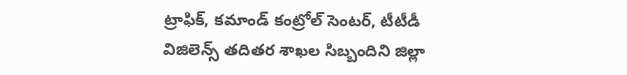ట్రాఫిక్, కమాండ్ కంట్రోల్ సెంటర్, టీటీడీ విజిలెన్స్ తదితర శాఖల సిబ్బందిని జిల్లా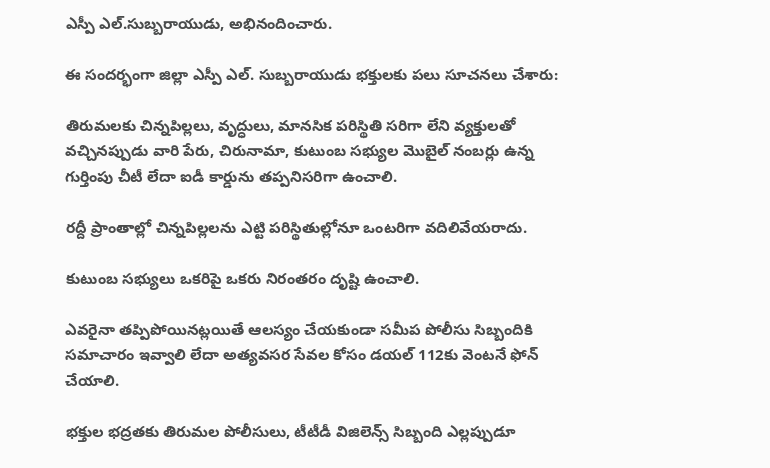ఎస్పీ ఎల్.సుబ్బరాయుడు, అభినందించారు.

ఈ సందర్భంగా జిల్లా ఎస్పీ ఎల్. సుబ్బరాయుడు భక్తులకు పలు సూచనలు చేశారు:

తిరుమలకు చిన్నపిల్లలు, వృద్ధులు, మానసిక పరిస్థితి సరిగా లేని వ్యక్తులతో వచ్చినప్పుడు వారి పేరు, చిరునామా, కుటుంబ సభ్యుల మొబైల్ నంబర్లు ఉన్న గుర్తింపు చీటీ లేదా ఐడీ కార్డును తప్పనిసరిగా ఉంచాలి.

రద్దీ ప్రాంతాల్లో చిన్నపిల్లలను ఎట్టి పరిస్థితుల్లోనూ ఒంటరిగా వదిలివేయరాదు.

కుటుంబ సభ్యులు ఒకరిపై ఒకరు నిరంతరం దృష్టి ఉంచాలి.

ఎవరైనా తప్పిపోయినట్లయితే ఆలస్యం చేయకుండా సమీప పోలీసు సిబ్బందికి సమాచారం ఇవ్వాలి లేదా అత్యవసర సేవల కోసం డయల్ 112కు వెంటనే ఫోన్ చేయాలి.

భక్తుల భద్రతకు తిరుమల పోలీసులు, టీటీడీ విజిలెన్స్ సిబ్బంది ఎల్లప్పుడూ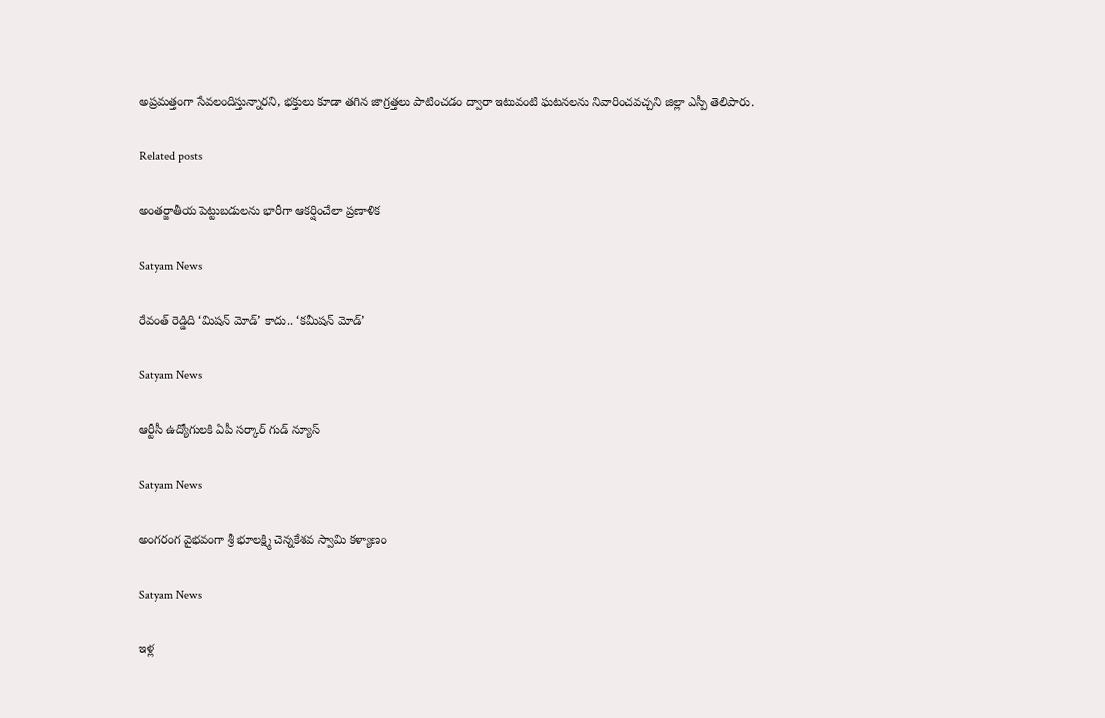అప్రమత్తంగా సేవలందిస్తున్నారని, భక్తులు కూడా తగిన జాగ్రత్తలు పాటించడం ద్వారా ఇటువంటి ఘటనలను నివారించవచ్చని జిల్లా ఎస్పీ తెలిపారు.

Related posts

అంతర్జాతీయ పెట్టుబడులను భారీగా ఆకర్షించేలా ప్రణాళిక

Satyam News

రేవంత్ రెడ్డిది ‘మిషన్ మోడ్’ కాదు.. ‘కమీషన్ మోడ్’

Satyam News

ఆర్టీసీ ఉద్యోగులకి ఏపీ సర్కార్‌ గుడ్‌ న్యూస్‌

Satyam News

అంగరంగ వైభవంగా శ్రీ భూలక్ష్మి చెన్నకేశవ స్వామి కళ్యాణం

Satyam News

ఇళ్ల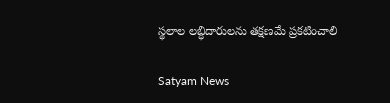స్థలాల లబ్ధిదారులను తక్షణమే ప్రకటించాలి

Satyam News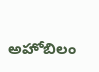అహోబిలం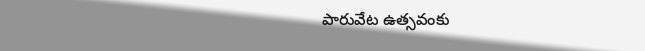పారువేట ఉత్సవంకు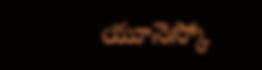యూనెస్కో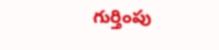గుర్తింపు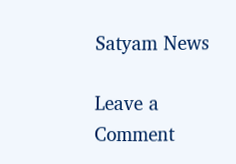Satyam News

Leave a Comment